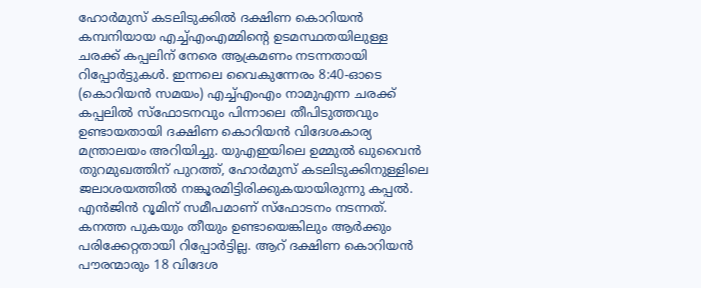ഹോർമുസ് കടലിടുക്കിൽ ദക്ഷിണ കൊറിയൻ കമ്പനിയായ എച്ച്എംഎമ്മിന്റെ ഉടമസ്ഥതയിലുള്ള ചരക്ക് കപ്പലിന് നേരെ ആക്രമണം നടന്നതായി റിപ്പോർട്ടുകൾ. ഇന്നലെ വൈകുന്നേരം 8:40-ഓടെ (കൊറിയൻ സമയം) എച്ച്എംഎം നാമുഎന്ന ചരക്ക് കപ്പലിൽ സ്ഫോടനവും പിന്നാലെ തീപിടുത്തവും ഉണ്ടായതായി ദക്ഷിണ കൊറിയൻ വിദേശകാര്യ മന്ത്രാലയം അറിയിച്ചു. യുഎഇയിലെ ഉമ്മുൽ ഖുവൈൻ തുറമുഖത്തിന് പുറത്ത്, ഹോർമുസ് കടലിടുക്കിനുള്ളിലെ ജലാശയത്തിൽ നങ്കൂരമിട്ടിരിക്കുകയായിരുന്നു കപ്പൽ.
എൻജിൻ റൂമിന് സമീപമാണ് സ്ഫോടനം നടന്നത്. കനത്ത പുകയും തീയും ഉണ്ടായെങ്കിലും ആർക്കും പരിക്കേറ്റതായി റിപ്പോർട്ടില്ല. ആറ് ദക്ഷിണ കൊറിയൻ പൗരന്മാരും 18 വിദേശ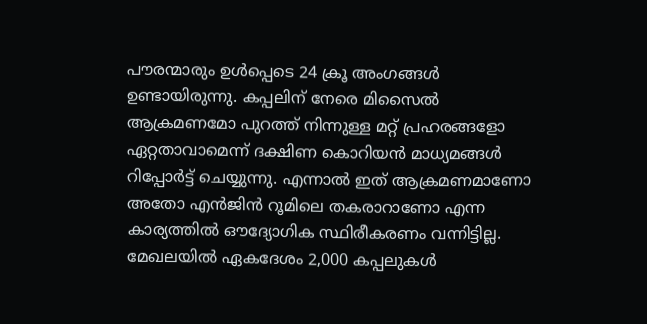പൗരന്മാരും ഉൾപ്പെടെ 24 ക്രൂ അംഗങ്ങൾ ഉണ്ടായിരുന്നു. കപ്പലിന് നേരെ മിസൈൽ ആക്രമണമോ പുറത്ത് നിന്നുള്ള മറ്റ് പ്രഹരങ്ങളോ ഏറ്റതാവാമെന്ന് ദക്ഷിണ കൊറിയൻ മാധ്യമങ്ങൾ റിപ്പോർട്ട് ചെയ്യുന്നു. എന്നാൽ ഇത് ആക്രമണമാണോ അതോ എൻജിൻ റൂമിലെ തകരാറാണോ എന്ന കാര്യത്തിൽ ഔദ്യോഗിക സ്ഥിരീകരണം വന്നിട്ടില്ല. മേഖലയിൽ ഏകദേശം 2,000 കപ്പലുകൾ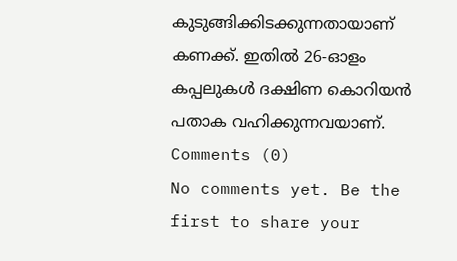കുടുങ്ങിക്കിടക്കുന്നതായാണ് കണക്ക്. ഇതിൽ 26-ഓളം കപ്പലുകൾ ദക്ഷിണ കൊറിയൻ പതാക വഹിക്കുന്നവയാണ്.
Comments (0)
No comments yet. Be the first to share your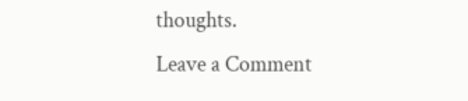thoughts.
Leave a Comment